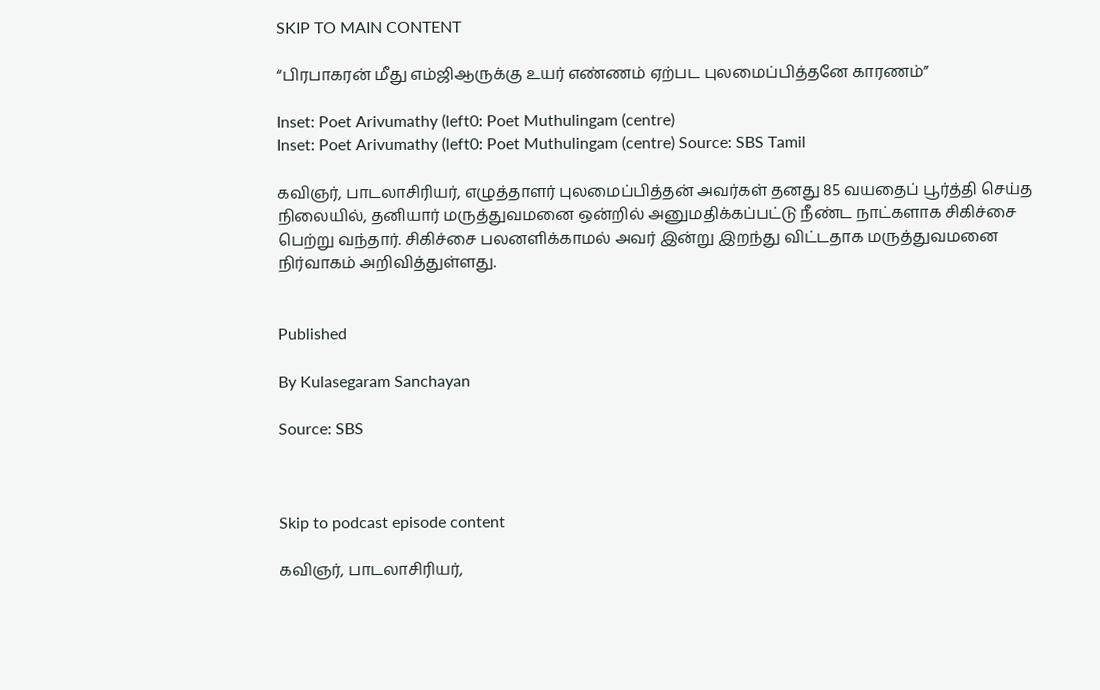SKIP TO MAIN CONTENT

“பிரபாகரன் மீது எம்ஜிஆருக்கு உயர் எண்ணம் ஏற்பட புலமைப்பித்தனே காரணம்”

Inset: Poet Arivumathy (left0: Poet Muthulingam (centre)
Inset: Poet Arivumathy (left0: Poet Muthulingam (centre) Source: SBS Tamil

கவிஞர், பாடலாசிரியர், எழுத்தாளர் புலமைப்பித்தன் அவர்கள் தனது 85 வயதைப் பூர்த்தி செய்த நிலையில், தனியார் மருத்துவமனை ஒன்றில் அனுமதிக்கப்பட்டு நீண்ட நாட்களாக சிகிச்சை பெற்று வந்தார். சிகிச்சை பலனளிக்காமல் அவர் இன்று இறந்து விட்டதாக மருத்துவமனை நிர்வாகம் அறிவித்துள்ளது.


Published

By Kulasegaram Sanchayan

Source: SBS



Skip to podcast episode content

கவிஞர், பாடலாசிரியர்,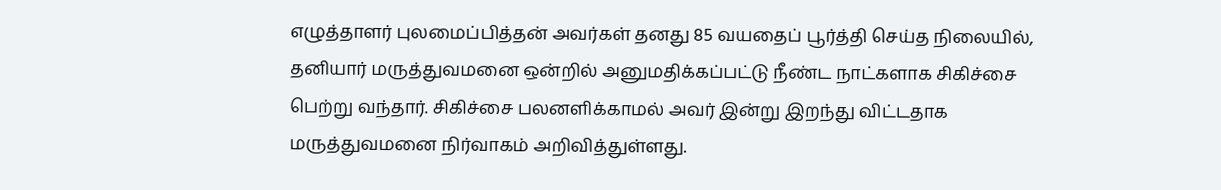எழுத்தாளர் புலமைப்பித்தன் அவர்கள் தனது 85 வயதைப் பூர்த்தி செய்த நிலையில், தனியார் மருத்துவமனை ஒன்றில் அனுமதிக்கப்பட்டு நீண்ட நாட்களாக சிகிச்சை பெற்று வந்தார். சிகிச்சை பலனளிக்காமல் அவர் இன்று இறந்து விட்டதாக மருத்துவமனை நிர்வாகம் அறிவித்துள்ளது.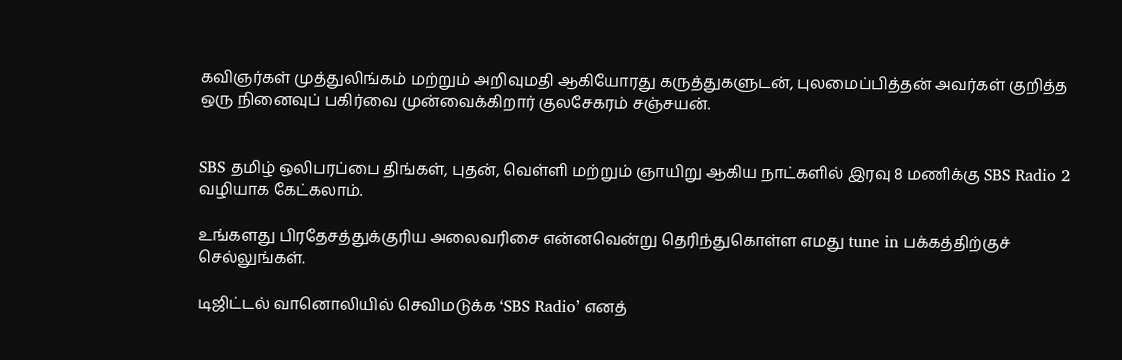கவிஞர்கள் முத்துலிங்கம் மற்றும் அறிவுமதி ஆகியோரது கருத்துகளுடன், புலமைப்பித்தன் அவர்கள் குறித்த ஒரு நினைவுப் பகிர்வை முன்வைக்கிறார் குலசேகரம் சஞ்சயன்.


SBS தமிழ் ஒலிபரப்பை திங்கள், புதன், வெள்ளி மற்றும் ஞாயிறு ஆகிய நாட்களில் இரவு 8 மணிக்கு SBS Radio 2 வழியாக கேட்கலாம்.

உங்களது பிரதேசத்துக்குரிய அலைவரிசை என்னவென்று தெரிந்துகொள்ள எமது tune in பக்கத்திற்குச் செல்லுங்கள்.

டிஜிட்டல் வானொலியில் செவிமடுக்க ‘SBS Radio’ எனத்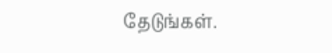தேடுங்கள்.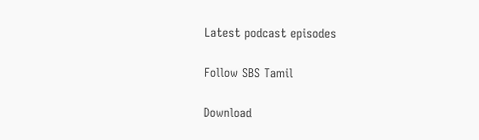Latest podcast episodes

Follow SBS Tamil

Download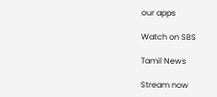our apps

Watch on SBS

Tamil News

Stream now